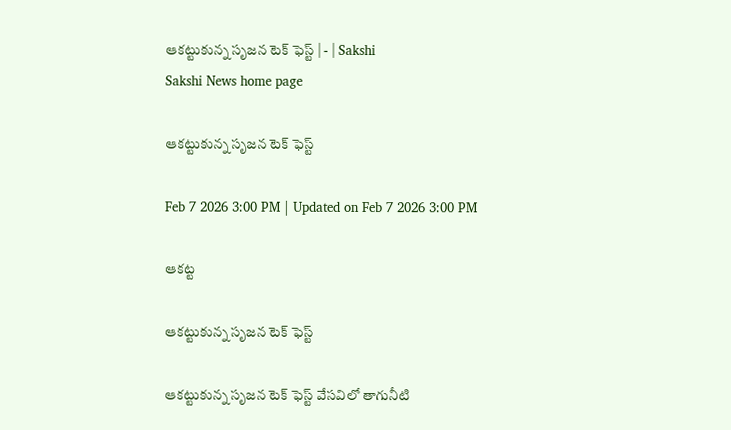ఆకట్టుకున్న సృజన టెక్‌ ఫెస్ట్‌ | - | Sakshi
Sakshi News home page

ఆకట్టుకున్న సృజన టెక్‌ ఫెస్ట్‌

Feb 7 2026 3:00 PM | Updated on Feb 7 2026 3:00 PM

ఆకట్ట

ఆకట్టుకున్న సృజన టెక్‌ ఫెస్ట్‌

ఆకట్టుకున్న సృజన టెక్‌ ఫెస్ట్‌ వేసవిలో తాగునీటి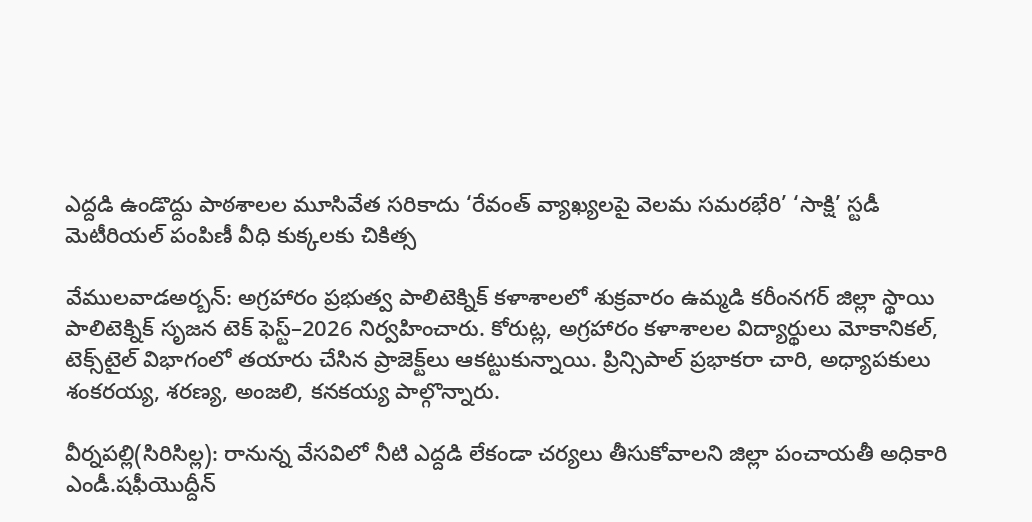ఎద్దడి ఉండొద్దు పాఠశాలల మూసివేత సరికాదు ‘రేవంత్‌ వ్యాఖ్యలపై వెలమ సమరభేరి’ ‘సాక్షి’ స్టడీ మెటీరియల్‌ పంపిణీ వీధి కుక్కలకు చికిత్స

వేములవాడఅర్బన్‌: అగ్రహారం ప్రభుత్వ పాలిటెక్నిక్‌ కళాశాలలో శుక్రవారం ఉమ్మడి కరీంనగర్‌ జిల్లా స్థాయి పాలిటెక్నిక్‌ సృజన టెక్‌ ఫెస్ట్‌–2026 నిర్వహించారు. కోరుట్ల, అగ్రహారం కళాశాలల విద్యార్థులు మోకానికల్‌, టెక్స్‌టైల్‌ విభాగంలో తయారు చేసిన ప్రాజెక్ట్‌లు ఆకట్టుకున్నాయి. ప్రిన్సిపాల్‌ ప్రభాకరా చారి, అధ్యాపకులు శంకరయ్య, శరణ్య, అంజలి, కనకయ్య పాల్గొన్నారు.

వీర్నపల్లి(సిరిసిల్ల): రానున్న వేసవిలో నీటి ఎద్దడి లేకండా చర్యలు తీసుకోవాలని జిల్లా పంచాయతీ అధికారి ఎండీ.షఫీయొద్దీన్‌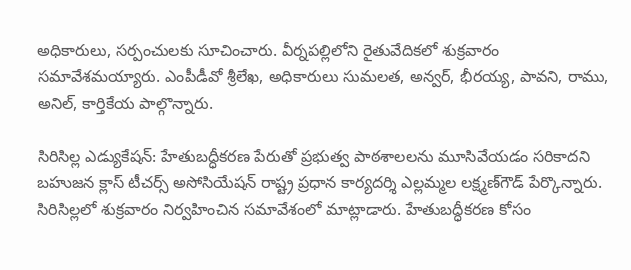అధికారులు, సర్పంచులకు సూచించారు. వీర్నపల్లిలోని రైతువేదికలో శుక్రవారం సమావేశమయ్యారు. ఎంపీడీవో శ్రీలేఖ, అధికారులు సుమలత, అన్వర్‌, భీరయ్య, పావని, రాము, అనిల్‌, కార్తికేయ పాల్గొన్నారు.

సిరిసిల్ల ఎడ్యుకేషన్‌: హేతుబద్ధీకరణ పేరుతో ప్రభుత్వ పాఠశాలలను మూసివేయడం సరికాదని బహుజన క్లాస్‌ టీచర్స్‌ అసోసియేషన్‌ రాష్ట్ర ప్రధాన కార్యదర్శి ఎల్లమ్మల లక్ష్మణ్‌గౌడ్‌ పేర్కొన్నారు. సిరిసిల్లలో శుక్రవారం నిర్వహించిన సమావేశంలో మాట్లాడారు. హేతుబద్ధీకరణ కోసం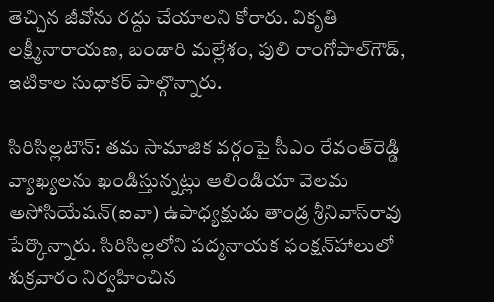తెచ్చిన జీవోను రద్దు చేయాలని కోరారు. వికృతి లక్ష్మీనారాయణ, బండారి మల్లేశం, పులి రాంగోపాల్‌గౌడ్‌, ఇటికాల సుధాకర్‌ పాల్గొన్నారు.

సిరిసిల్లటౌన్‌: తమ సామాజిక వర్గంపై సీఎం రేవంత్‌రెడ్డి వ్యాఖ్యలను ఖండిస్తున్నట్లు ఆలిండియా వెలమ అసోసియేషన్‌(ఐవా) ఉపాధ్యక్షుడు తాండ్ర శ్రీనివాస్‌రావు పేర్కొన్నారు. సిరిసిల్లలోని పద్మనాయక ఫంక్షన్‌హాలులో శుక్రవారం నిర్వహించిన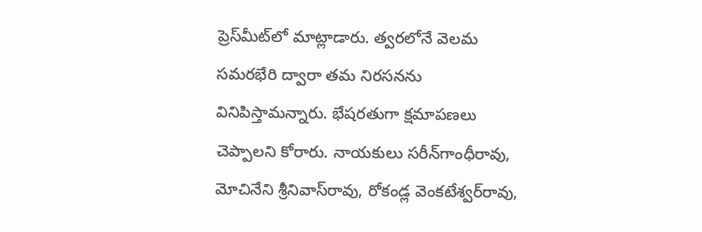ప్రెస్‌మీట్‌లో మాట్లాడారు. త్వరలోనే వెలమ సమరభేరి ద్వారా తమ నిరసనను వినిపిస్తామన్నారు. భేషరతుగా క్షమాపణలు చెప్పాలని కోరారు. నాయకులు సరీన్‌గాంధీరావు, మోచినేని శ్రీనివాస్‌రావు, రోకండ్ల వెంకటేశ్వర్‌రావు,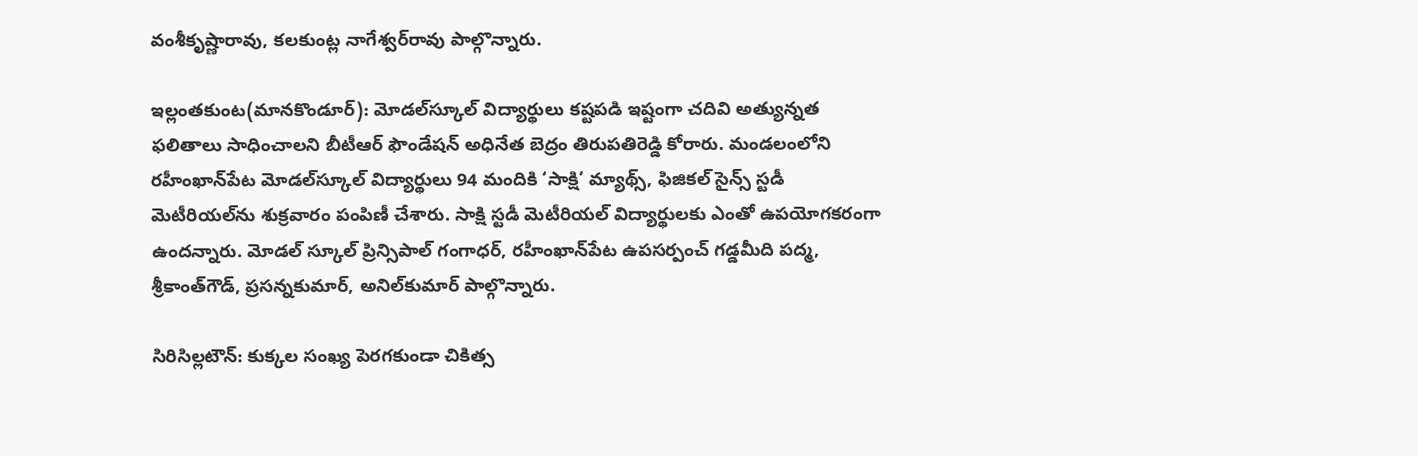వంశీకృష్ణారావు, కలకుంట్ల నాగేశ్వర్‌రావు పాల్గొన్నారు.

ఇల్లంతకుంట(మానకొండూర్‌): మోడల్‌స్కూల్‌ విద్యార్థులు కష్టపడి ఇష్టంగా చదివి అత్యున్నత ఫలితాలు సాధించాలని బీటీఆర్‌ ఫౌండేషన్‌ అధినేత బెద్రం తిరుపతిరెడ్డి కోరారు. మండలంలోని రహీంఖాన్‌పేట మోడల్‌స్కూల్‌ విద్యార్థులు 94 మందికి ‘సాక్షి’ మ్యాథ్స్‌, ఫిజికల్‌ సైన్స్‌ స్టడీ మెటీరియల్‌ను శుక్రవారం పంపిణీ చేశారు. సాక్షి స్టడీ మెటీరియల్‌ విద్యార్థులకు ఎంతో ఉపయోగకరంగా ఉందన్నారు. మోడల్‌ స్కూల్‌ ప్రిన్సిపాల్‌ గంగాధర్‌, రహీంఖాన్‌పేట ఉపసర్పంచ్‌ గడ్డమీది పద్మ, శ్రీకాంత్‌గౌడ్‌, ప్రసన్నకుమార్‌, అనిల్‌కుమార్‌ పాల్గొన్నారు.

సిరిసిల్లటౌన్‌: కుక్కల సంఖ్య పెరగకుండా చికిత్స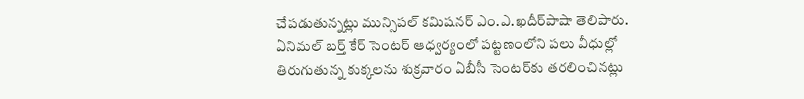చేపడుతున్నట్లు మున్సిపల్‌ కమిషనర్‌ ఎం.ఎ.ఖదీర్‌పాషా తెలిపారు. ఏనిమల్‌ బర్త్‌ కేర్‌ సెంటర్‌ ఆధ్వర్యంలో పట్టణంలోని పలు వీధుల్లో తిరుగుతున్న కుక్కలను శుక్రవారం ఏబీసీ సెంటర్‌కు తరలించినట్లు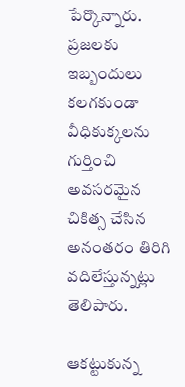పేర్కొన్నారు. ప్రజలకు ఇబ్బందులు కలగకుండా వీధికుక్కలను గుర్తించి అవసరమైన చికిత్స చేసిన అనంతరం తిరిగి వదిలేస్తున్నట్లు తెలిపారు.

ఆకట్టుకున్న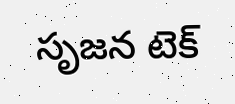సృజన టెక్‌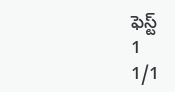ఫెస్ట్‌
1
1/1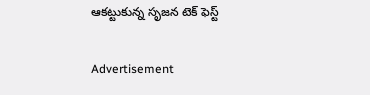ఆకట్టుకున్న సృజన టెక్‌ ఫెస్ట్‌

Advertisement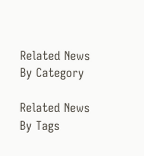Related News By Category

Related News By Tags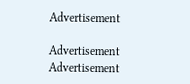Advertisement

Advertisement
Advertisement